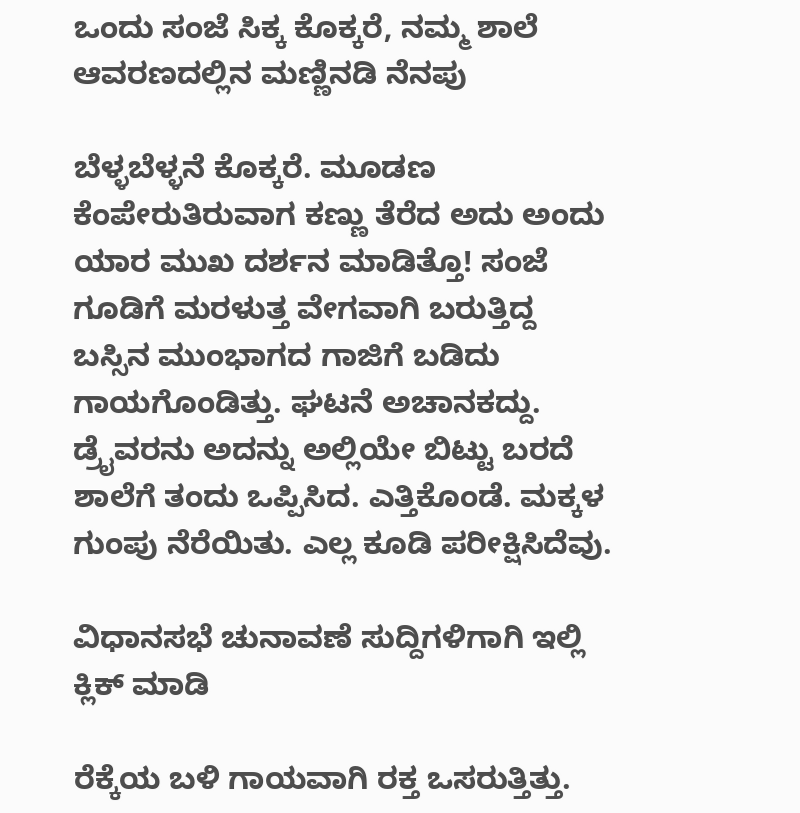ಒಂದು ಸಂಜೆ ಸಿಕ್ಕ ಕೊಕ್ಕರೆ, ನಮ್ಮ ಶಾಲೆ ಆವರಣದಲ್ಲಿನ ಮಣ್ಣಿನಡಿ ನೆನಪು

ಬೆಳ್ಳಬೆಳ್ಳನೆ ಕೊಕ್ಕರೆ. ಮೂಡಣ ಕೆಂಪೇರುತಿರುವಾಗ ಕಣ್ಣು ತೆರೆದ ಅದು ಅಂದು ಯಾರ ಮುಖ ದರ್ಶನ ಮಾಡಿತ್ತೊ! ಸಂಜೆ ಗೂಡಿಗೆ ಮರಳುತ್ತ ವೇಗವಾಗಿ ಬರುತ್ತಿದ್ದ ಬಸ್ಸಿನ ಮುಂಭಾಗದ ಗಾಜಿಗೆ ಬಡಿದು ಗಾಯಗೊಂಡಿತ್ತು. ಘಟನೆ ಅಚಾನಕದ್ದು. ಡ್ರೈವರನು ಅದನ್ನು ಅಲ್ಲಿಯೇ ಬಿಟ್ಟು ಬರದೆ ಶಾಲೆಗೆ ತಂದು ಒಪ್ಪಿಸಿದ. ಎತ್ತಿಕೊಂಡೆ. ಮಕ್ಕಳ ಗುಂಪು ನೆರೆಯಿತು. ಎಲ್ಲ ಕೂಡಿ ಪರೀಕ್ಷಿಸಿದೆವು.

ವಿಧಾನಸಭೆ ಚುನಾವಣೆ ಸುದ್ದಿಗಳಿಗಾಗಿ ಇಲ್ಲಿ ಕ್ಲಿಕ್ ಮಾಡಿ

ರೆಕ್ಕೆಯ ಬಳಿ ಗಾಯವಾಗಿ ರಕ್ತ ಒಸರುತ್ತಿತ್ತು.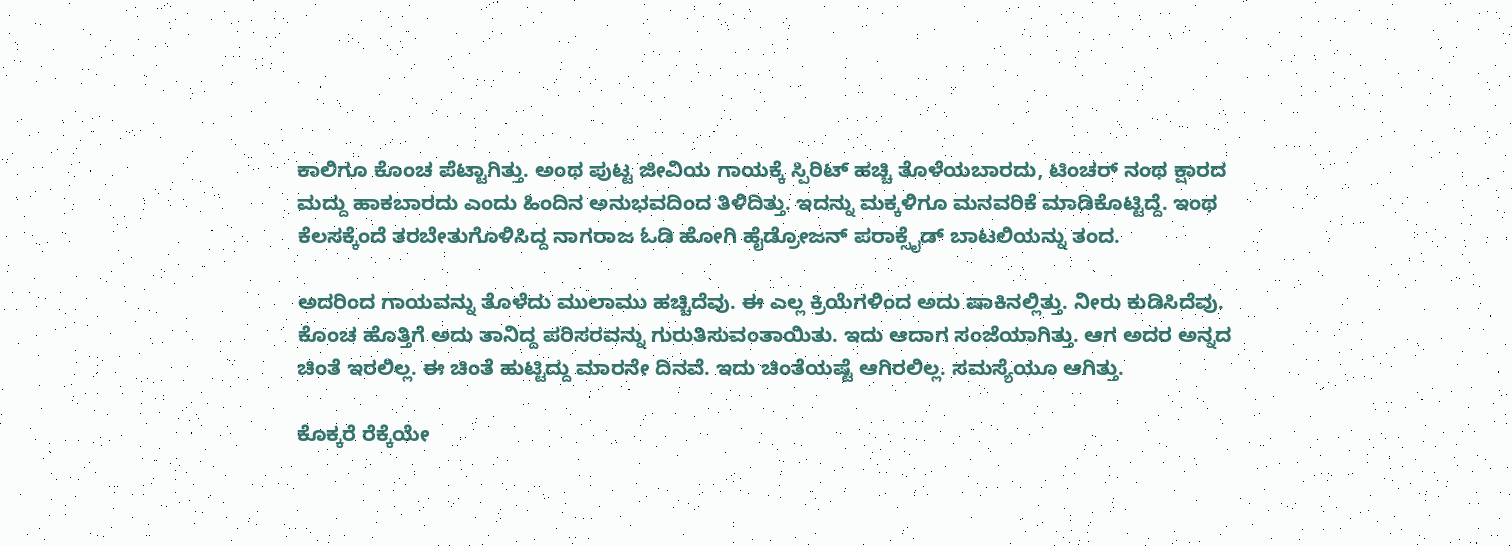ಕಾಲಿಗೂ ಕೊಂಚ ಪೆಟ್ಟಾಗಿತ್ತು. ಅಂಥ ಪುಟ್ಟ ಜೀವಿಯ ಗಾಯಕ್ಕೆ ಸ್ಪಿರಿಟ್ ಹಚ್ಚಿ ತೊಳೆಯಬಾರದು, ಟಿಂಚರ್ ನಂಥ ಕ್ಷಾರದ ಮದ್ದು ಹಾಕಬಾರದು ಎಂದು ಹಿಂದಿನ ಅನುಭವದಿಂದ ತಿಳಿದಿತ್ತು. ಇದನ್ನು ಮಕ್ಕಳಿಗೂ ಮನವರಿಕೆ ಮಾಡಿಕೊಟ್ಟಿದ್ದೆ. ಇಂಥ ಕೆಲಸಕ್ಕೆಂದೆ ತರಬೇತುಗೊಳಿಸಿದ್ದ ನಾಗರಾಜ ಓಡಿ ಹೋಗಿ ಹೈಡ್ರೋಜನ್ ಪರಾಕ್ಸೈಡ್ ಬಾಟಲಿಯನ್ನು ತಂದ.

ಅದರಿಂದ ಗಾಯವನ್ನು ತೊಳೆದು ಮುಲಾಮು ಹಚ್ಚಿದೆವು. ಈ ಎಲ್ಲ ಕ್ರಿಯೆಗಳಿಂದ ಅದು ಷಾಕಿನಲ್ಲಿತ್ತು. ನೀರು ಕುಡಿಸಿದೆವು. ಕೊಂಚ ಹೊತ್ತಿಗೆ ಅದು ತಾನಿದ್ದ ಪರಿಸರವನ್ನು ಗುರುತಿಸುವಂತಾಯಿತು. ಇದು ಆದಾಗ ಸಂಜೆಯಾಗಿತ್ತು. ಆಗ ಅದರ ಅನ್ನದ ಚಿಂತೆ ಇರಲಿಲ್ಲ. ಈ ಚಿಂತೆ ಹುಟ್ಟಿದ್ದು ಮಾರನೇ ದಿನವೆ. ಇದು ಚಿಂತೆಯಷ್ಟೆ ಆಗಿರಲಿಲ್ಲ. ಸಮಸ್ಯೆಯೂ ಆಗಿತ್ತು.

ಕೊಕ್ಕರೆ ರೆಕ್ಕೆಯೇ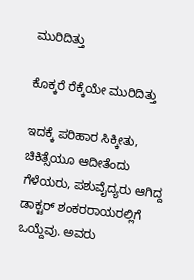ಮುರಿದಿತ್ತು

ಕೊಕ್ಕರೆ ರೆಕ್ಕೆಯೇ ಮುರಿದಿತ್ತು

ಇದಕ್ಕೆ ಪರಿಹಾರ ಸಿಕ್ಕೀತು, ಚಿಕಿತ್ಸೆಯೂ ಆದೀತೆಂದು ಗೆಳೆಯರು, ಪಶುವೈದ್ಯರು ಆಗಿದ್ದ ಡಾಕ್ಟರ್ ಶಂಕರರಾಯರಲ್ಲಿಗೆ ಒಯ್ದೆವು. ಅವರು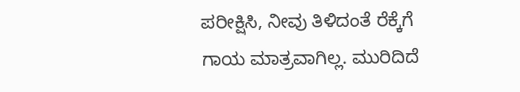ಪರೀಕ್ಷಿಸಿ, ನೀವು ತಿಳಿದಂತೆ ರೆಕ್ಕೆಗೆ ಗಾಯ ಮಾತ್ರವಾಗಿಲ್ಲ. ಮುರಿದಿದೆ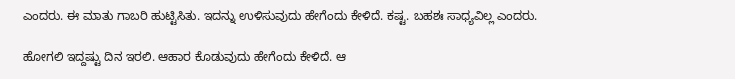ಎಂದರು. ಈ ಮಾತು ಗಾಬರಿ ಹುಟ್ಟಿಸಿತು. ಇದನ್ನು ಉಳಿಸುವುದು ಹೇಗೆಂದು ಕೇಳಿದೆ. ಕಷ್ಟ. ಬಹಶಃ ಸಾಧ್ಯವಿಲ್ಲ ಎಂದರು.

ಹೋಗಲಿ ಇದ್ದಷ್ಟು ದಿನ ಇರಲಿ. ಆಹಾರ ಕೊಡುವುದು ಹೇಗೆಂದು ಕೇಳಿದೆ. ಆ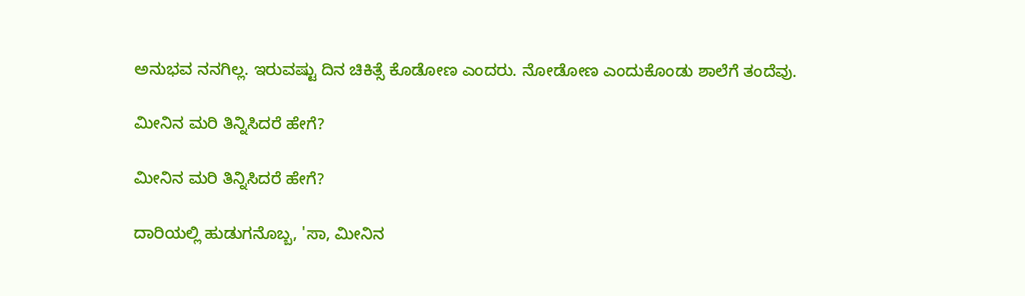ಅನುಭವ ನನಗಿಲ್ಲ. ಇರುವಷ್ಟು ದಿನ ಚಿಕಿತ್ಸೆ ಕೊಡೋಣ ಎಂದರು. ನೋಡೋಣ ಎಂದುಕೊಂಡು ಶಾಲೆಗೆ ತಂದೆವು.

ಮೀನಿನ ಮರಿ ತಿನ್ನಿಸಿದರೆ ಹೇಗೆ?

ಮೀನಿನ ಮರಿ ತಿನ್ನಿಸಿದರೆ ಹೇಗೆ?

ದಾರಿಯಲ್ಲಿ ಹುಡುಗನೊಬ್ಬ, 'ಸಾ, ಮೀನಿನ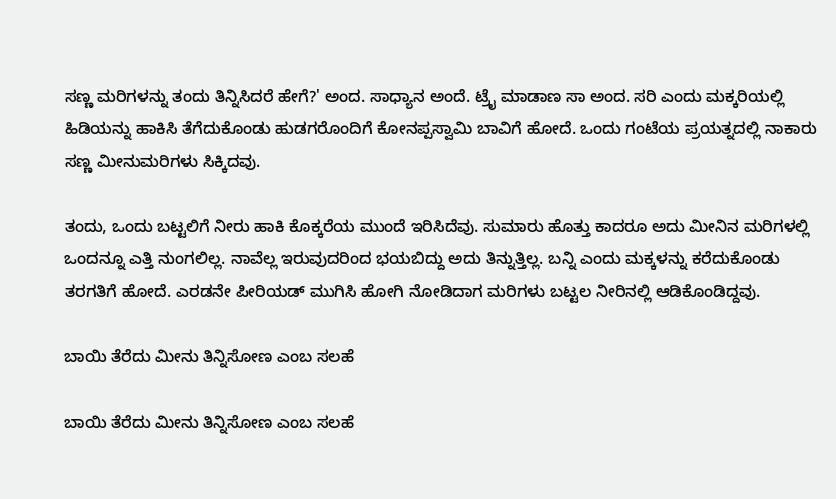ಸಣ್ಣ ಮರಿಗಳನ್ನು ತಂದು ತಿನ್ನಿಸಿದರೆ ಹೇಗೆ?' ಅಂದ. ಸಾಧ್ಯಾನ ಅಂದೆ. ಟ್ರೈ ಮಾಡಾಣ ಸಾ ಅಂದ. ಸರಿ ಎಂದು ಮಕ್ಕರಿಯಲ್ಲಿ ಹಿಡಿಯನ್ನು ಹಾಕಿಸಿ ತೆಗೆದುಕೊಂಡು ಹುಡಗರೊಂದಿಗೆ ಕೋನಪ್ಪಸ್ವಾಮಿ ಬಾವಿಗೆ ಹೋದೆ. ಒಂದು ಗಂಟೆಯ ಪ್ರಯತ್ನದಲ್ಲಿ ನಾಕಾರು ಸಣ್ಣ ಮೀನುಮರಿಗಳು ಸಿಕ್ಕಿದವು.

ತಂದು, ಒಂದು ಬಟ್ಟಲಿಗೆ ನೀರು ಹಾಕಿ ಕೊಕ್ಕರೆಯ ಮುಂದೆ ಇರಿಸಿದೆವು. ಸುಮಾರು ಹೊತ್ತು ಕಾದರೂ ಅದು ಮೀನಿನ ಮರಿಗಳಲ್ಲಿ ಒಂದನ್ನೂ ಎತ್ತಿ ನುಂಗಲಿಲ್ಲ. ನಾವೆಲ್ಲ ಇರುವುದರಿಂದ ಭಯಬಿದ್ದು ಅದು ತಿನ್ನುತ್ತಿಲ್ಲ. ಬನ್ನಿ ಎಂದು ಮಕ್ಕಳನ್ನು ಕರೆದುಕೊಂಡು ತರಗತಿಗೆ ಹೋದೆ. ಎರಡನೇ ಪೀರಿಯಡ್ ಮುಗಿಸಿ ಹೋಗಿ ನೋಡಿದಾಗ ಮರಿಗಳು ಬಟ್ಟಲ ನೀರಿನಲ್ಲಿ ಆಡಿಕೊಂಡಿದ್ದವು.

ಬಾಯಿ ತೆರೆದು ಮೀನು ತಿನ್ನಿಸೋಣ ಎಂಬ ಸಲಹೆ

ಬಾಯಿ ತೆರೆದು ಮೀನು ತಿನ್ನಿಸೋಣ ಎಂಬ ಸಲಹೆ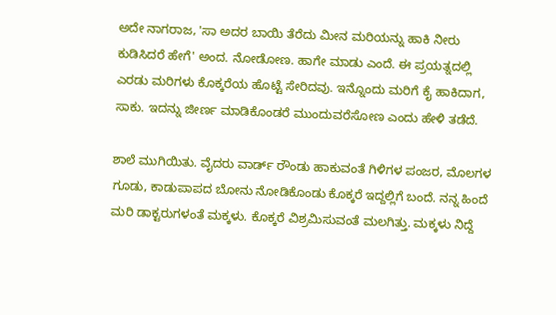ಅದೇ ನಾಗರಾಜ, 'ಸಾ ಅದರ ಬಾಯಿ ತೆರೆದು ಮೀನ ಮರಿಯನ್ನು ಹಾಕಿ ನೀರು ಕುಡಿಸಿದರೆ ಹೇಗೆ' ಅಂದ. ನೋಡೋಣ. ಹಾಗೇ ಮಾಡು ಎಂದೆ. ಈ ಪ್ರಯತ್ನದಲ್ಲಿ ಎರಡು ಮರಿಗಳು ಕೊಕ್ಕರೆಯ ಹೊಟ್ಟೆ ಸೇರಿದವು. ಇನ್ನೊಂದು ಮರಿಗೆ ಕೈ ಹಾಕಿದಾಗ, ಸಾಕು. ಇದನ್ನು ಜೀರ್ಣ ಮಾಡಿಕೊಂಡರೆ ಮುಂದುವರೆಸೋಣ ಎಂದು ಹೇಳಿ ತಡೆದೆ.

ಶಾಲೆ ಮುಗಿಯಿತು. ವೈದರು ವಾರ್ಡ್ ರೌಂಡು ಹಾಕುವಂತೆ ಗಿಳಿಗಳ ಪಂಜರ, ಮೊಲಗಳ ಗೂಡು, ಕಾಡುಪಾಪದ ಬೋನು ನೋಡಿಕೊಂಡು ಕೊಕ್ಕರೆ ಇದ್ದಲ್ಲಿಗೆ ಬಂದೆ. ನನ್ನ ಹಿಂದೆ ಮರಿ ಡಾಕ್ಟರುಗಳಂತೆ ಮಕ್ಕಳು. ಕೊಕ್ಕರೆ ವಿಶ್ರಮಿಸುವಂತೆ ಮಲಗಿತ್ತು. ಮಕ್ಕಳು ನಿದ್ದೆ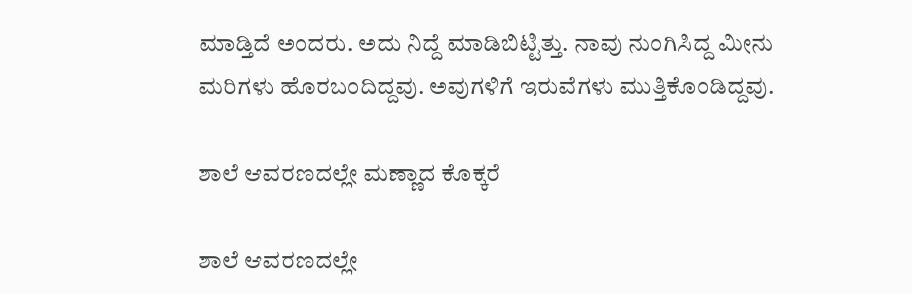ಮಾಡ್ತಿದೆ ಅಂದರು. ಅದು ನಿದ್ದೆ ಮಾಡಿಬಿಟ್ಟಿತ್ತು. ನಾವು ನುಂಗಿಸಿದ್ದ ಮೀನು ಮರಿಗಳು ಹೊರಬಂದಿದ್ದವು. ಅವುಗಳಿಗೆ ಇರುವೆಗಳು ಮುತ್ತಿಕೊಂಡಿದ್ದವು.

ಶಾಲೆ ಆವರಣದಲ್ಲೇ ಮಣ್ಣಾದ ಕೊಕ್ಕರೆ

ಶಾಲೆ ಆವರಣದಲ್ಲೇ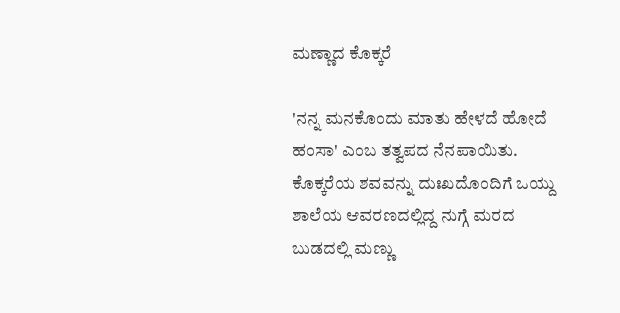ಮಣ್ಣಾದ ಕೊಕ್ಕರೆ

'ನನ್ನ ಮನಕೊಂದು ಮಾತು ಹೇಳದೆ ಹೋದೆ ಹಂಸಾ' ಎಂಬ ತತ್ವಪದ ನೆನಪಾಯಿತು. ಕೊಕ್ಕರೆಯ ಶವವನ್ನು ದುಃಖದೊಂದಿಗೆ ಒಯ್ದು ಶಾಲೆಯ ಆವರಣದಲ್ಲಿದ್ದ ನುಗ್ಗೆ ಮರದ ಬುಡದಲ್ಲಿ ಮಣ್ಣು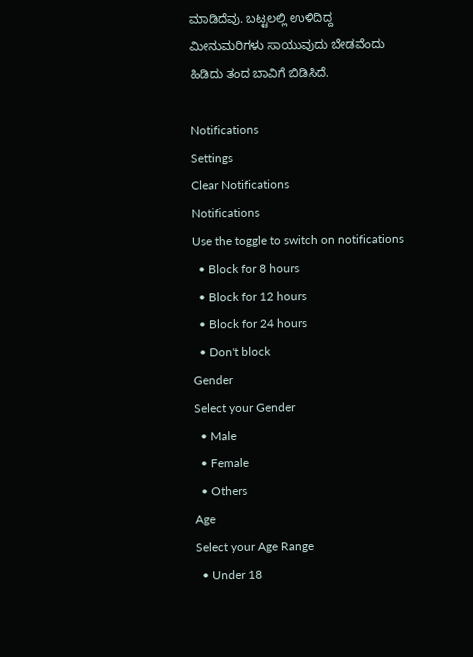ಮಾಡಿದೆವು. ಬಟ್ಟಲಲ್ಲಿ ಉಳಿದಿದ್ದ ಮೀನುಮರಿಗಳು ಸಾಯುವುದು ಬೇಡವೆಂದು ಹಿಡಿದು ತಂದ ಬಾವಿಗೆ ಬಿಡಿಸಿದೆ.

Notifications
Settings
Clear Notifications
Notifications
Use the toggle to switch on notifications
  • Block for 8 hours
  • Block for 12 hours
  • Block for 24 hours
  • Don't block
Gender
Select your Gender
  • Male
  • Female
  • Others
Age
Select your Age Range
  • Under 18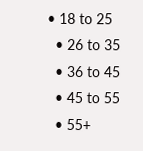• 18 to 25
  • 26 to 35
  • 36 to 45
  • 45 to 55
  • 55+